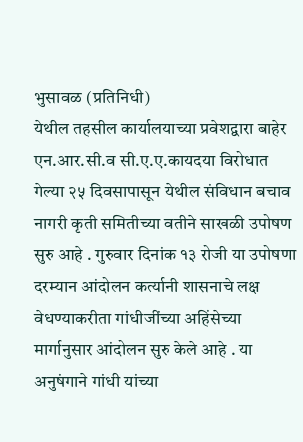भुसावळ (प्रतिनिधी)
येथील तहसील कार्यालयाच्या प्रवेशद्वारा बाहेर एन.आर.सी.व सी.ए.ए.कायदया विरोधात गेल्या २५ दिवसापासून येथील संविधान बचाव नागरी कृती समितीच्या वतीने साखळी उपोषण सुरु आहे . गुरुवार दिनांक १३ रोजी या उपोषणा दरम्यान आंदोलन कर्त्यानी शासनाचे लक्ष वेधण्याकरीता गांधीजींच्या अहिंसेच्या मार्गानुसार आंदोलन सुरु केले आहे . या अनुषंगाने गांधी यांच्या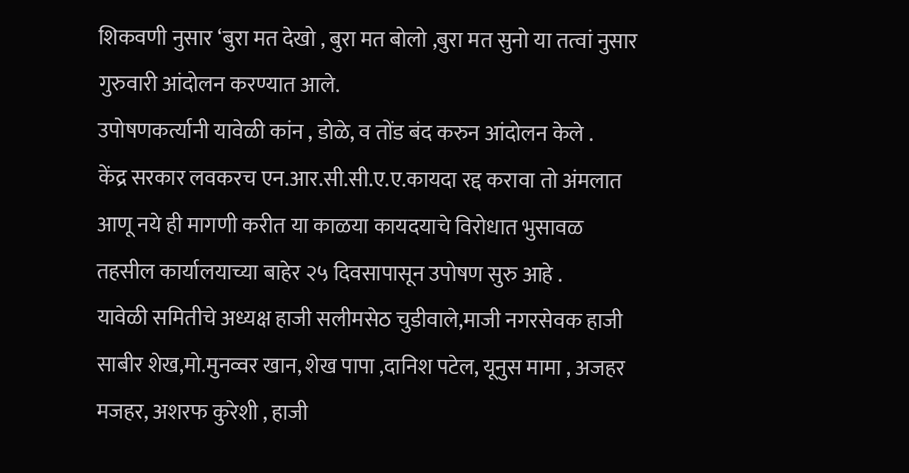शिकवणी नुसार ‘बुरा मत देखो , बुरा मत बोलो ,बुरा मत सुनो या तत्वां नुसार गुरुवारी आंदोलन करण्यात आले.
उपोषणकर्त्यानी यावेळी कांन , डोळे, व तोंड बंद करुन आंदोलन केले .
केंद्र सरकार लवकरच एन.आर.सी.सी.ए.ए.कायदा रद्द करावा तो अंमलात आणू नये ही मागणी करीत या काळया कायदयाचे विरोधात भुसावळ तहसील कार्यालयाच्या बाहेर २५ दिवसापासून उपोषण सुरु आहे .
यावेळी समितीचे अध्यक्ष हाजी सलीमसेठ चुडीवाले,माजी नगरसेवक हाजी साबीर शेख,मो.मुनव्वर खान, शेख पापा ,दानिश पटेल, यूनुस मामा , अजहर मजहर, अशरफ कुरेशी , हाजी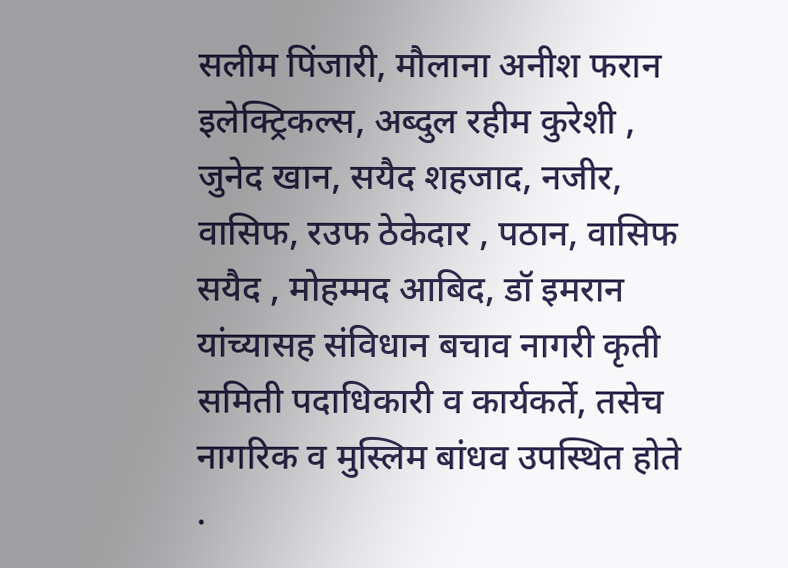सलीम पिंजारी, मौलाना अनीश फरान इलेक्ट्रिकल्स, अब्दुल रहीम कुरेशी , जुनेद खान, सयैद शहजाद, नजीर, वासिफ, रउफ ठेकेदार , पठान, वासिफ सयैद , मोहम्मद आबिद, डॉ इमरान यांच्यासह संविधान बचाव नागरी कृती समिती पदाधिकारी व कार्यकर्ते, तसेच नागरिक व मुस्लिम बांधव उपस्थित होते .